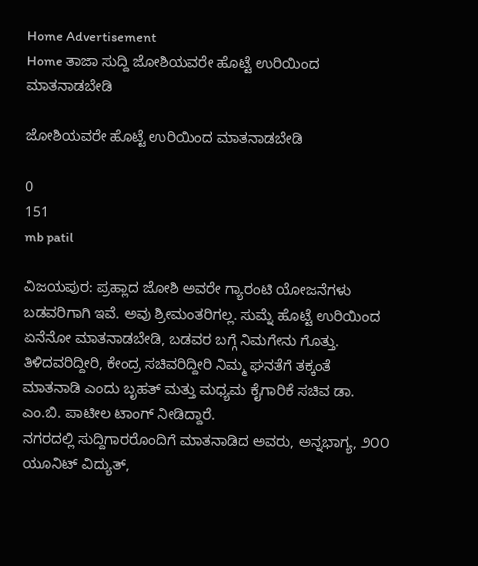Home Advertisement
Home ತಾಜಾ ಸುದ್ದಿ ಜೋಶಿಯವರೇ ಹೊಟ್ಟೆ ಉರಿಯಿಂದ ಮಾತನಾಡಬೇಡಿ

ಜೋಶಿಯವರೇ ಹೊಟ್ಟೆ ಉರಿಯಿಂದ ಮಾತನಾಡಬೇಡಿ

0
151
mb patil

ವಿಜಯಪುರ: ಪ್ರಹ್ಲಾದ ಜೋಶಿ ಅವರೇ ಗ್ಯಾರಂಟಿ ಯೋಜನೆಗಳು ಬಡವರಿಗಾಗಿ ಇವೆ. ಅವು ಶ್ರೀಮಂತರಿಗಲ್ಲ. ಸುಮ್ನೆ ಹೊಟ್ಟೆ ಉರಿಯಿಂದ ಏನೆನೋ ಮಾತನಾಡಬೇಡಿ, ಬಡವರ ಬಗ್ಗೆ ನಿಮಗೇನು ಗೊತ್ತು. ತಿಳಿದವರಿದ್ದೀರಿ, ಕೇಂದ್ರ ಸಚಿವರಿದ್ದೀರಿ ನಿಮ್ಮ ಘನತೆಗೆ ತಕ್ಕಂತೆ ಮಾತನಾಡಿ ಎಂದು ಬೃಹತ್ ಮತ್ತು ಮಧ್ಯಮ ಕೈಗಾರಿಕೆ ಸಚಿವ ಡಾ. ಎಂ.ಬಿ. ಪಾಟೀಲ ಟಾಂಗ್ ನೀಡಿದ್ದಾರೆ.
ನಗರದಲ್ಲಿ ಸುದ್ದಿಗಾರರೊಂದಿಗೆ ಮಾತನಾಡಿದ ಅವರು, ಅನ್ನಭಾಗ್ಯ, ೨೦೦ ಯೂನಿಟ್ ವಿದ್ಯುತ್,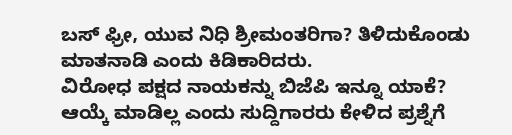ಬಸ್ ಫ್ರೀ, ಯುವ ನಿಧಿ ಶ್ರೀಮಂತರಿಗಾ? ತಿಳಿದುಕೊಂಡು ಮಾತನಾಡಿ ಎಂದು ಕಿಡಿಕಾರಿದರು.
ವಿರೋಧ ಪಕ್ಷದ ನಾಯಕನ್ನು ಬಿಜೆಪಿ ಇನ್ನೂ ಯಾಕೆ? ಆಯ್ಕೆ ಮಾಡಿಲ್ಲ ಎಂದು ಸುದ್ದಿಗಾರರು ಕೇಳಿದ ಪ್ರಶ್ನೆಗೆ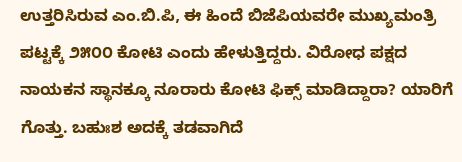ಉತ್ತರಿಸಿರುವ ಎಂ.ಬಿ.ಪಿ, ಈ ಹಿಂದೆ ಬಿಜೆಪಿಯವರೇ ಮುಖ್ಯಮಂತ್ರಿ ಪಟ್ಟಕ್ಕೆ ೨೫೦೦ ಕೋಟಿ ಎಂದು ಹೇಳುತ್ತಿದ್ದರು. ವಿರೋಧ ಪಕ್ಷದ ನಾಯಕನ ಸ್ಥಾನಕ್ಕೂ ನೂರಾರು ಕೋಟಿ ಫಿಕ್ಸ್ ಮಾಡಿದ್ದಾರಾ? ಯಾರಿಗೆ ಗೊತ್ತು. ಬಹುಃಶ ಅದಕ್ಕೆ ತಡವಾಗಿದೆ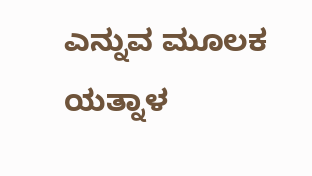ಎನ್ನುವ ಮೂಲಕ ಯತ್ನಾಳ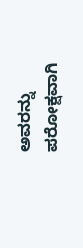ಅವರನ್ನು ಪರೋಕ್ಷವಾಗಿ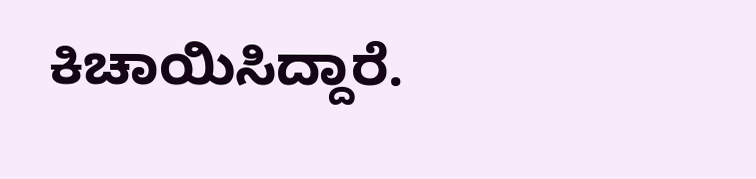ಕಿಚಾಯಿಸಿದ್ದಾರೆ.